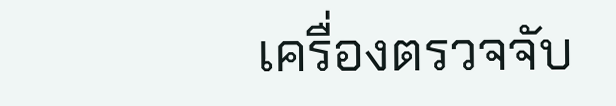เครื่องตรวจจับ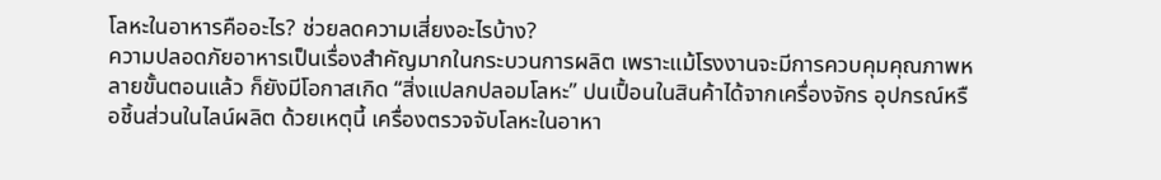โลหะในอาหารคืออะไร? ช่วยลดความเสี่ยงอะไรบ้าง?
ความปลอดภัยอาหารเป็นเรื่องสำคัญมากในกระบวนการผลิต เพราะแม้โรงงานจะมีการควบคุมคุณภาพหลายขั้นตอนแล้ว ก็ยังมีโอกาสเกิด “สิ่งแปลกปลอมโลหะ” ปนเปื้อนในสินค้าได้จากเครื่องจักร อุปกรณ์หรือชิ้นส่วนในไลน์ผลิต ด้วยเหตุนี้ เครื่องตรวจจับโลหะในอาหา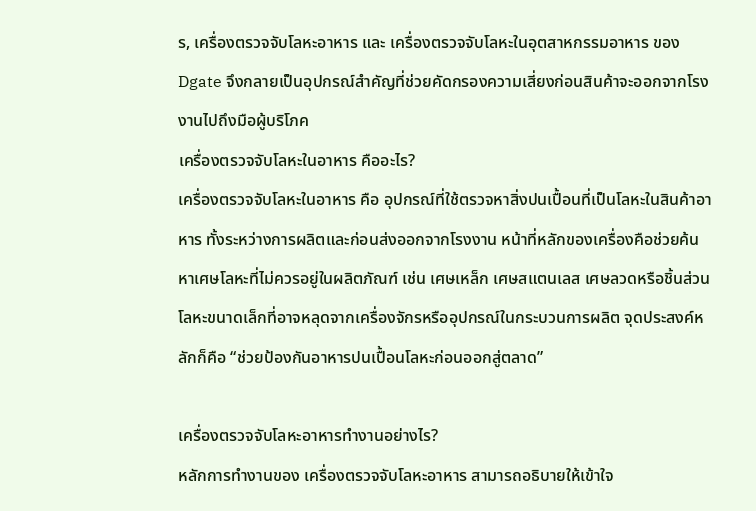ร, เครื่องตรวจจับโลหะอาหาร และ เครื่องตรวจจับโลหะในอุตสาหกรรมอาหาร ของ Dgate จึงกลายเป็นอุปกรณ์สำคัญที่ช่วยคัดกรองความเสี่ยงก่อนสินค้าจะออกจากโรงงานไปถึงมือผู้บริโภค
เครื่องตรวจจับโลหะในอาหาร คืออะไร?
เครื่องตรวจจับโลหะในอาหาร คือ อุปกรณ์ที่ใช้ตรวจหาสิ่งปนเปื้อนที่เป็นโลหะในสินค้าอาหาร ทั้งระหว่างการผลิตและก่อนส่งออกจากโรงงาน หน้าที่หลักของเครื่องคือช่วยค้นหาเศษโลหะที่ไม่ควรอยู่ในผลิตภัณฑ์ เช่น เศษเหล็ก เศษสแตนเลส เศษลวดหรือชิ้นส่วนโลหะขนาดเล็กที่อาจหลุดจากเครื่องจักรหรืออุปกรณ์ในกระบวนการผลิต จุดประสงค์หลักก็คือ “ช่วยป้องกันอาหารปนเปื้อนโลหะก่อนออกสู่ตลาด”

เครื่องตรวจจับโลหะอาหารทำงานอย่างไร?
หลักการทำงานของ เครื่องตรวจจับโลหะอาหาร สามารถอธิบายให้เข้าใจ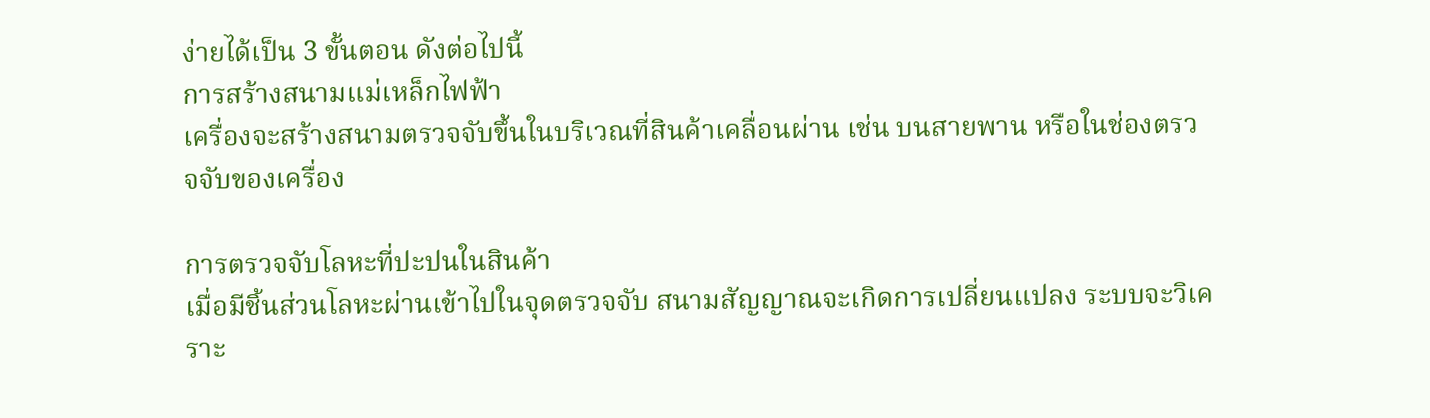ง่ายได้เป็น 3 ขั้นตอน ดังต่อไปนี้
การสร้างสนามแม่เหล็กไฟฟ้า
เครื่องจะสร้างสนามตรวจจับขึ้นในบริเวณที่สินค้าเคลื่อนผ่าน เช่น บนสายพาน หรือในช่องตรวจจับของเครื่อง

การตรวจจับโลหะที่ปะปนในสินค้า
เมื่อมีชิ้นส่วนโลหะผ่านเข้าไปในจุดตรวจจับ สนามสัญญาณจะเกิดการเปลี่ยนแปลง ระบบจะวิเคราะ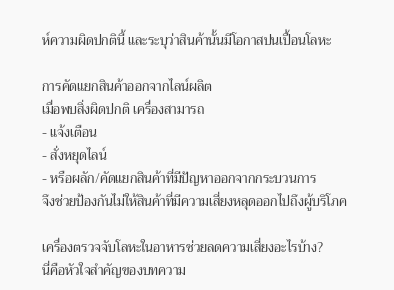ห์ความผิดปกตินี้ และระบุว่าสินค้านั้นมีโอกาสปนเปื้อนโลหะ

การคัดแยกสินค้าออกจากไลน์ผลิต
เมื่อพบสิ่งผิดปกติ เครื่องสามารถ
- แจ้งเตือน
- สั่งหยุดไลน์
- หรือผลัก/คัดแยกสินค้าที่มีปัญหาออกจากกระบวนการ
จึงช่วยป้องกันไม่ให้สินค้าที่มีความเสี่ยงหลุดออกไปถึงผู้บริโภค

เครื่องตรวจจับโลหะในอาหารช่วยลดความเสี่ยงอะไรบ้าง?
นี่คือหัวใจสำคัญของบทความ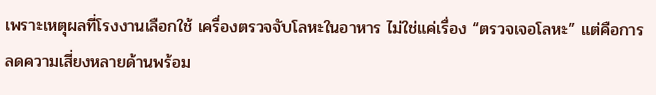เพราะเหตุผลที่โรงงานเลือกใช้ เครื่องตรวจจับโลหะในอาหาร ไม่ใช่แค่เรื่อง “ตรวจเจอโลหะ” แต่คือการลดความเสี่ยงหลายด้านพร้อม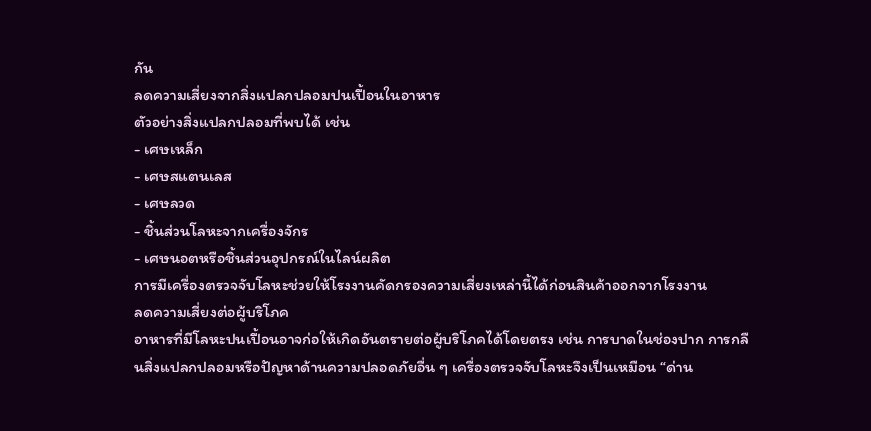กัน
ลดความเสี่ยงจากสิ่งแปลกปลอมปนเปื้อนในอาหาร
ตัวอย่างสิ่งแปลกปลอมที่พบได้ เช่น
- เศษเหล็ก
- เศษสแตนเลส
- เศษลวด
- ชิ้นส่วนโลหะจากเครื่องจักร
- เศษนอตหรือชิ้นส่วนอุปกรณ์ในไลน์ผลิต
การมีเครื่องตรวจจับโลหะช่วยให้โรงงานคัดกรองความเสี่ยงเหล่านี้ได้ก่อนสินค้าออกจากโรงงาน
ลดความเสี่ยงต่อผู้บริโภค
อาหารที่มีโลหะปนเปื้อนอาจก่อให้เกิดอันตรายต่อผู้บริโภคได้โดยตรง เช่น การบาดในช่องปาก การกลืนสิ่งแปลกปลอมหรือปัญหาด้านความปลอดภัยอื่น ๆ เครื่องตรวจจับโลหะจึงเป็นเหมือน “ด่าน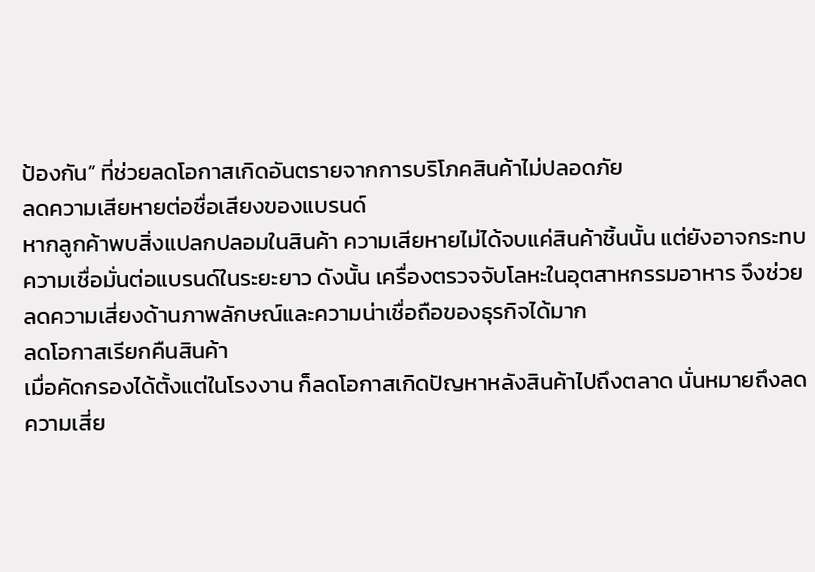ป้องกัน” ที่ช่วยลดโอกาสเกิดอันตรายจากการบริโภคสินค้าไม่ปลอดภัย
ลดความเสียหายต่อชื่อเสียงของแบรนด์
หากลูกค้าพบสิ่งแปลกปลอมในสินค้า ความเสียหายไม่ได้จบแค่สินค้าชิ้นนั้น แต่ยังอาจกระทบความเชื่อมั่นต่อแบรนด์ในระยะยาว ดังนั้น เครื่องตรวจจับโลหะในอุตสาหกรรมอาหาร จึงช่วยลดความเสี่ยงด้านภาพลักษณ์และความน่าเชื่อถือของธุรกิจได้มาก
ลดโอกาสเรียกคืนสินค้า
เมื่อคัดกรองได้ตั้งแต่ในโรงงาน ก็ลดโอกาสเกิดปัญหาหลังสินค้าไปถึงตลาด นั่นหมายถึงลดความเสี่ย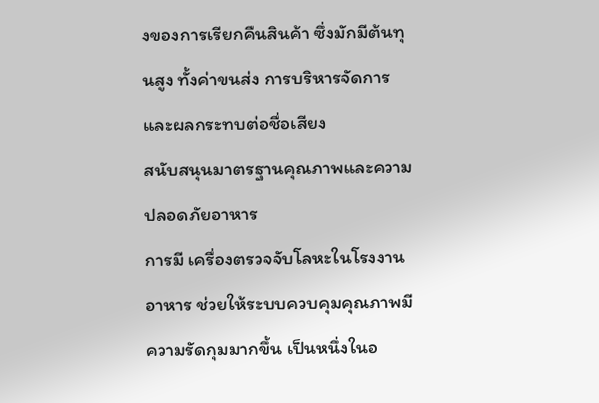งของการเรียกคืนสินค้า ซึ่งมักมีต้นทุนสูง ทั้งค่าขนส่ง การบริหารจัดการและผลกระทบต่อชื่อเสียง
สนับสนุนมาตรฐานคุณภาพและความปลอดภัยอาหาร
การมี เครื่องตรวจจับโลหะในโรงงานอาหาร ช่วยให้ระบบควบคุมคุณภาพมีความรัดกุมมากขึ้น เป็นหนึ่งในอ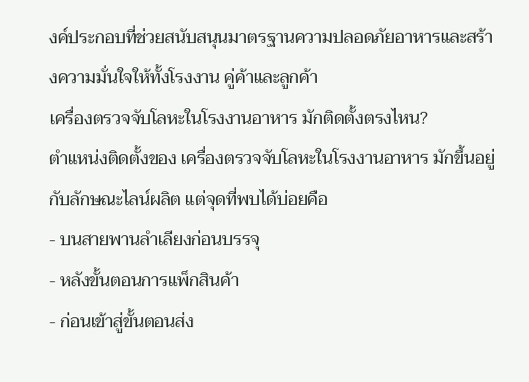งค์ประกอบที่ช่วยสนับสนุนมาตรฐานความปลอดภัยอาหารและสร้างความมั่นใจให้ทั้งโรงงาน คู่ค้าและลูกค้า
เครื่องตรวจจับโลหะในโรงงานอาหาร มักติดตั้งตรงไหน?
ตำแหน่งติดตั้งของ เครื่องตรวจจับโลหะในโรงงานอาหาร มักขึ้นอยู่กับลักษณะไลน์ผลิต แต่จุดที่พบได้บ่อยคือ
- บนสายพานลำเลียงก่อนบรรจุ
- หลังขั้นตอนการแพ็กสินค้า
- ก่อนเข้าสู่ขั้นตอนส่ง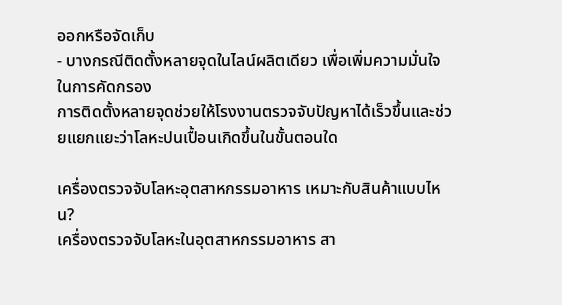ออกหรือจัดเก็บ
- บางกรณีติดตั้งหลายจุดในไลน์ผลิตเดียว เพื่อเพิ่มความมั่นใจในการคัดกรอง
การติดตั้งหลายจุดช่วยให้โรงงานตรวจจับปัญหาได้เร็วขึ้นและช่วยแยกแยะว่าโลหะปนเปื้อนเกิดขึ้นในขั้นตอนใด

เครื่องตรวจจับโลหะอุตสาหกรรมอาหาร เหมาะกับสินค้าแบบไหน?
เครื่องตรวจจับโลหะในอุตสาหกรรมอาหาร สา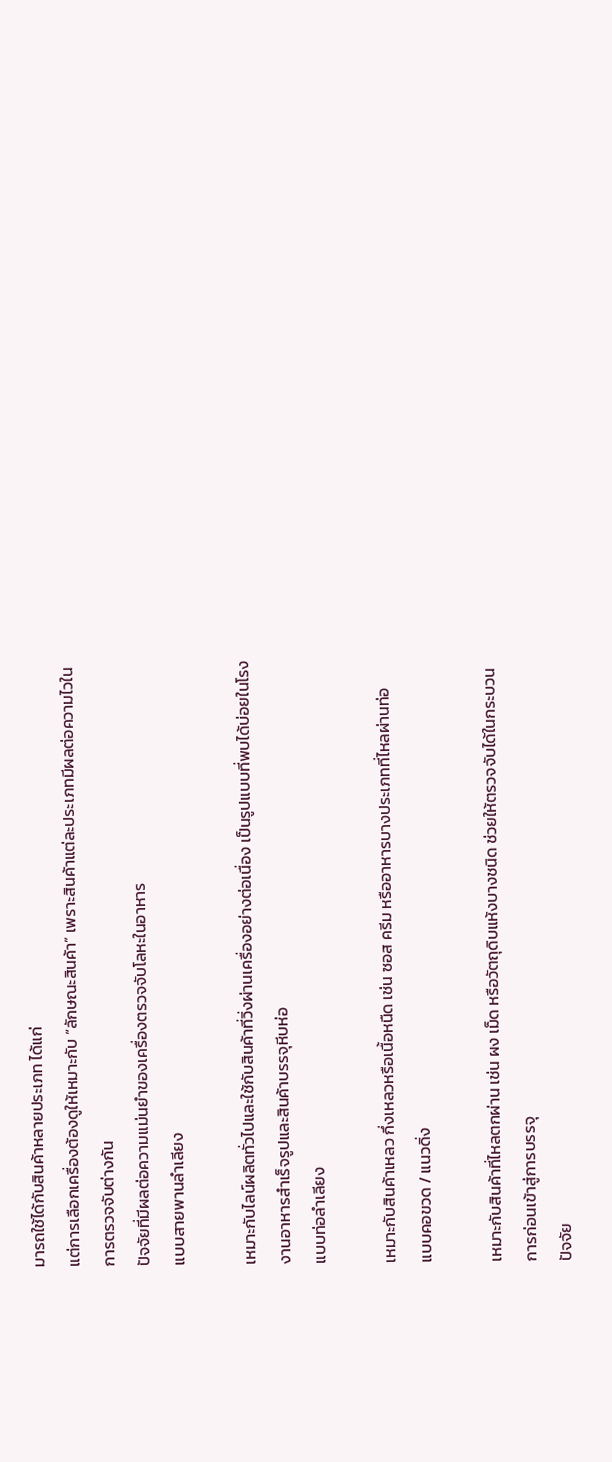มารถใช้ได้กับสินค้าหลายประเภท ได้แก่
แต่การเลือกเครื่องต้องดูให้เหมาะกับ “ลักษณะสินค้า” เพราะสินค้าแต่ละประเภทมีผลต่อความไวในการตรวจจับต่างกัน
ปัจจัยที่มีผลต่อความแม่นยำของเครื่องตรวจจับโลหะในอาหาร
แบบสายพานลำเลียง

เหมาะกับไลน์ผลิตทั่วไปและใช้กับสินค้าที่วิ่งผ่านเครื่องอย่างต่อเนื่อง เป็นรูปแบบที่พบได้บ่อยในโรงงานอาหารสำเร็จรูปและสินค้าบรรจุหีบห่อ
แบบท่อลำเลียง

เหมาะกับสินค้าเหลว กึ่งเหลวหรือเนื้อหนืด เช่น ซอส ครีม หรืออาหารบางประเภทที่ไหลผ่านท่อ
แบบคอขวด / แนวดิ่ง

เหมาะกับสินค้าที่ไหลตกผ่าน เช่น ผง เม็ด หรือวัตถุดิบแห้งบางชนิด ช่วยให้ตรวจจับได้ในกระบวนการก่อนเข้าสู่การบรรจุ
ปัจจัย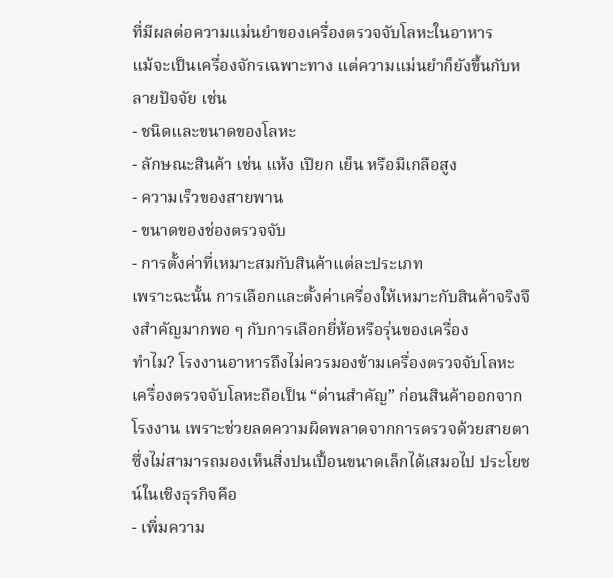ที่มีผลต่อความแม่นยำของเครื่องตรวจจับโลหะในอาหาร
แม้จะเป็นเครื่องจักรเฉพาะทาง แต่ความแม่นยำก็ยังขึ้นกับหลายปัจจัย เช่น
- ชนิดและขนาดของโลหะ
- ลักษณะสินค้า เช่น แห้ง เปียก เย็น หรือมีเกลือสูง
- ความเร็วของสายพาน
- ขนาดของช่องตรวจจับ
- การตั้งค่าที่เหมาะสมกับสินค้าแต่ละประเภท
เพราะฉะนั้น การเลือกและตั้งค่าเครื่องให้เหมาะกับสินค้าจริงจึงสำคัญมากพอ ๆ กับการเลือกยี่ห้อหรือรุ่นของเครื่อง
ทำไม? โรงงานอาหารถึงไม่ควรมองข้ามเครื่องตรวจจับโลหะ
เครื่องตรวจจับโลหะถือเป็น “ด่านสำคัญ” ก่อนสินค้าออกจากโรงงาน เพราะช่วยลดความผิดพลาดจากการตรวจด้วยสายตา ซึ่งไม่สามารถมองเห็นสิ่งปนเปื้อนขนาดเล็กได้เสมอไป ประโยชน์ในเชิงธุรกิจคือ
- เพิ่มความ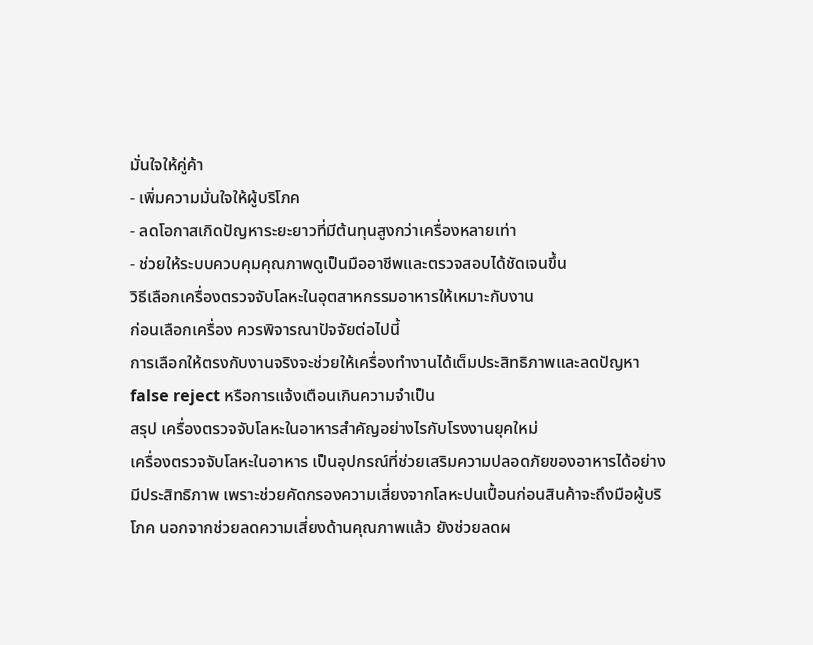มั่นใจให้คู่ค้า
- เพิ่มความมั่นใจให้ผู้บริโภค
- ลดโอกาสเกิดปัญหาระยะยาวที่มีต้นทุนสูงกว่าเครื่องหลายเท่า
- ช่วยให้ระบบควบคุมคุณภาพดูเป็นมืออาชีพและตรวจสอบได้ชัดเจนขึ้น
วิธีเลือกเครื่องตรวจจับโลหะในอุตสาหกรรมอาหารให้เหมาะกับงาน
ก่อนเลือกเครื่อง ควรพิจารณาปัจจัยต่อไปนี้
การเลือกให้ตรงกับงานจริงจะช่วยให้เครื่องทำงานได้เต็มประสิทธิภาพและลดปัญหา false reject หรือการแจ้งเตือนเกินความจำเป็น
สรุป เครื่องตรวจจับโลหะในอาหารสำคัญอย่างไรกับโรงงานยุคใหม่
เครื่องตรวจจับโลหะในอาหาร เป็นอุปกรณ์ที่ช่วยเสริมความปลอดภัยของอาหารได้อย่างมีประสิทธิภาพ เพราะช่วยคัดกรองความเสี่ยงจากโลหะปนเปื้อนก่อนสินค้าจะถึงมือผู้บริโภค นอกจากช่วยลดความเสี่ยงด้านคุณภาพแล้ว ยังช่วยลดผ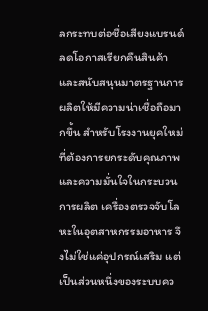ลกระทบต่อชื่อเสียงแบรนด์ ลดโอกาสเรียกคืนสินค้า และสนับสนุนมาตรฐานการผลิตให้มีความน่าเชื่อถือมากขึ้น สำหรับโรงงานยุคใหม่ที่ต้องการยกระดับคุณภาพและความมั่นใจในกระบวนการผลิต เครื่องตรวจจับโลหะในอุตสาหกรรมอาหาร จึงไม่ใช่แค่อุปกรณ์เสริม แต่เป็นส่วนหนึ่งของระบบคว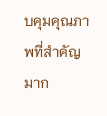บคุมคุณภาพที่สำคัญมาก